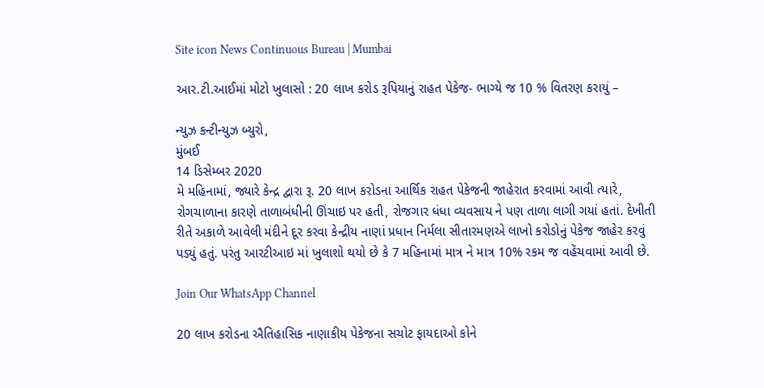Site icon News Continuous Bureau | Mumbai

આર.ટી.આઈમાં મોટો ખુલાસો : 20 લાખ કરોડ રૂપિયાનું રાહત પેકેજ- ભાગ્યે જ 10 % વિતરણ કરાયું –

ન્યુઝ કન્ટીન્યુઝ બ્યુરો,
મુંબઈ
14 ડિસેમ્બર 2020
મે મહિનામાં, જ્યારે કેન્દ્ર દ્વારા રૂ. 20 લાખ કરોડના આર્થિક રાહત પેકેજની જાહેરાત કરવામાં આવી ત્યારે, રોગચાળાના કારણે તાળાબંધીની ઊંચાઇ પર હતી, રોજગાર ધંધા વ્યવસાય ને પણ તાળા લાગી ગયાં હતાં. દેખીતી રીતે અકાળે આવેલી મંદીને દૂર કરવા કેન્દ્રીય નાણાં પ્રધાન નિર્મલા સીતારમણએ લાખો કરોડોનું પેકેજ જાહેર કરવું પડ્યું હતું. પરંતુ આરટીઆઇ માં ખુલાશો થયો છે કે 7 મહિનામાં માત્ર ને માત્ર 10% રકમ જ વહેંચવામાં આવી છે.

Join Our WhatsApp Channel

20 લાખ કરોડના ઐતિહાસિક નાણાકીય પેકેજના સચોટ ફાયદાઓ કોને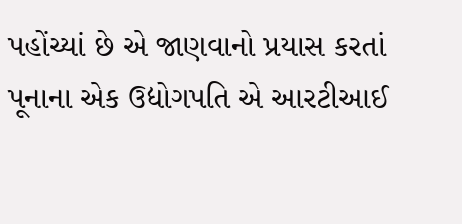પહોંચ્યાં છે એ જાણવાનો પ્રયાસ કરતાં પૂનાના એક ઉદ્યોગપતિ એ આરટીઆઈ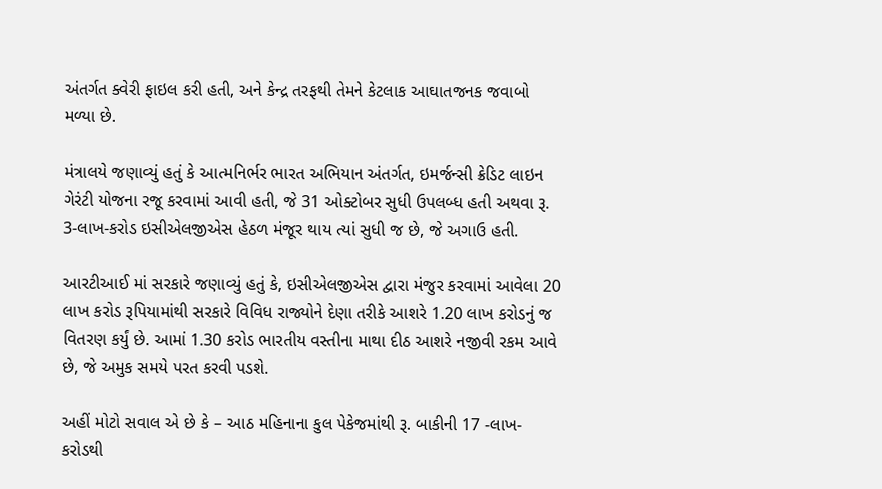અંતર્ગત ક્વેરી ફાઇલ કરી હતી, અને કેન્દ્ર તરફથી તેમને કેટલાક આઘાતજનક જવાબો મળ્યા છે.

મંત્રાલયે જણાવ્યું હતું કે આત્મનિર્ભર ભારત અભિયાન અંતર્ગત, ઇમર્જન્સી ક્રેડિટ લાઇન ગેરંટી યોજના રજૂ કરવામાં આવી હતી, જે 31 ઓક્ટોબર સુધી ઉપલબ્ધ હતી અથવા રૂ. 3-લાખ-કરોડ ઇસીએલજીએસ હેઠળ મંજૂર થાય ત્યાં સુધી જ છે, જે અગાઉ હતી.

આરટીઆઈ માં સરકારે જણાવ્યું હતું કે, ઇસીએલજીએસ દ્વારા મંજુર કરવામાં આવેલા 20 લાખ કરોડ રૂપિયામાંથી સરકારે વિવિધ રાજ્યોને દેણા તરીકે આશરે 1.20 લાખ કરોડનું જ વિતરણ કર્યું છે. આમાં 1.30 કરોડ ભારતીય વસ્તીના માથા દીઠ આશરે નજીવી રકમ આવે છે, જે અમુક સમયે પરત કરવી પડશે.

અહીં મોટો સવાલ એ છે કે – આઠ મહિનાના કુલ પેકેજમાંથી રૂ. બાકીની 17 -લાખ-કરોડથી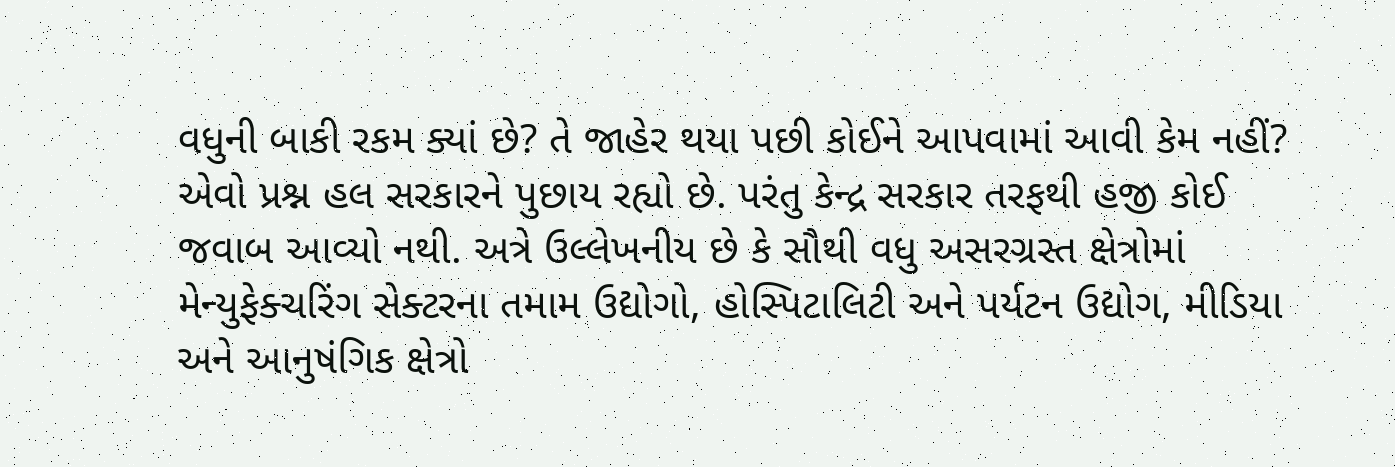વધુની બાકી રકમ ક્યાં છે? તે જાહેર થયા પછી કોઈને આપવામાં આવી કેમ નહીં? એવો પ્રશ્ન હલ સરકારને પુછાય રહ્યો છે. પરંતુ કેન્દ્ર સરકાર તરફથી હજી કોઈ જવાબ આવ્યો નથી. અત્રે ઉલ્લેખનીય છે કે સૌથી વધુ અસરગ્રસ્ત ક્ષેત્રોમાં મેન્યુફેક્ચરિંગ સેક્ટરના તમામ ઉદ્યોગો, હોસ્પિટાલિટી અને પર્યટન ઉદ્યોગ, મીડિયા અને આનુષંગિક ક્ષેત્રો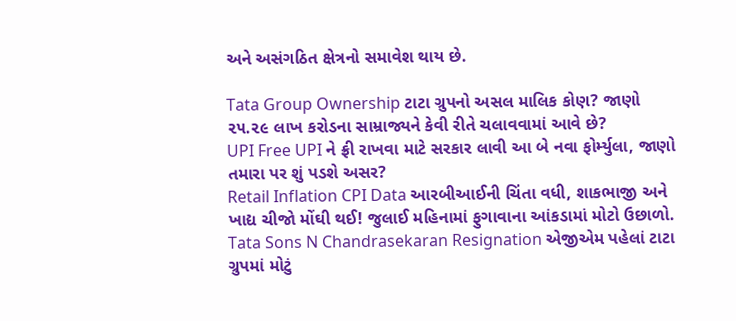અને અસંગઠિત ક્ષેત્રનો સમાવેશ થાય છે.

Tata Group Ownership ટાટા ગ્રુપનો અસલ માલિક કોણ? જાણો ૨૫.૨૯ લાખ કરોડના સામ્રાજ્યને કેવી રીતે ચલાવવામાં આવે છે?
UPI Free UPI ને ફ્રી રાખવા માટે સરકાર લાવી આ બે નવા ફોર્મ્યુલા, જાણો તમારા પર શું પડશે અસર?
Retail Inflation CPI Data આરબીઆઈની ચિંતા વધી, શાકભાજી અને ખાદ્ય ચીજો મોંઘી થઈ! જુલાઈ મહિનામાં ફુગાવાના આંકડામાં મોટો ઉછાળો.
Tata Sons N Chandrasekaran Resignation એજીએમ પહેલાં ટાટા ગ્રુપમાં મોટું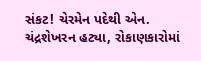સંકટ! ચેરમેન પદેથી એન. ચંદ્રશેખરન હટ્યા, રોકાણકારોમાં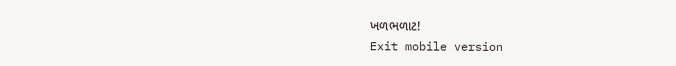ખળભળાટ!
Exit mobile version